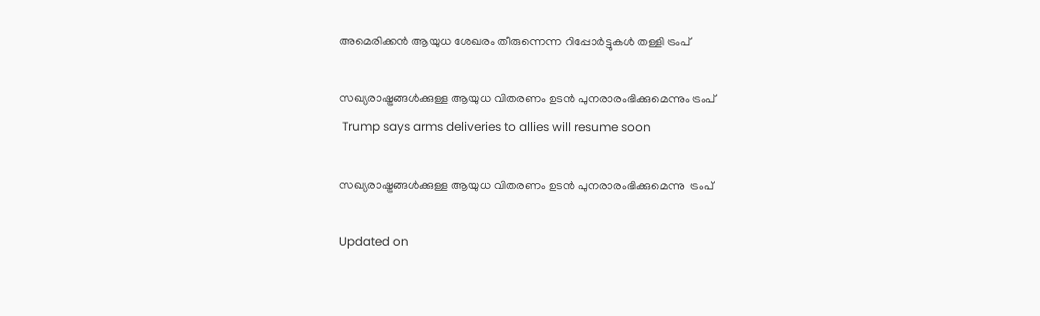അമെരിക്കൻ ആയുധ ശേഖരം തീരുന്നെന്ന റിപ്പോർട്ടുകൾ തള്ളി ട്രംപ്

സഖ്യരാഷ്ട്രങ്ങൾക്കുള്ള ആയുധ വിതരണം ഉടൻ പുനരാരംഭിക്കുമെന്നും ട്രംപ്
 Trump says arms deliveries to allies will resume soon

സഖ്യരാഷ്ട്രങ്ങൾക്കുള്ള ആയുധ വിതരണം ഉടൻ പുനരാരംഭിക്കുമെന്നു  ട്രംപ്

Updated on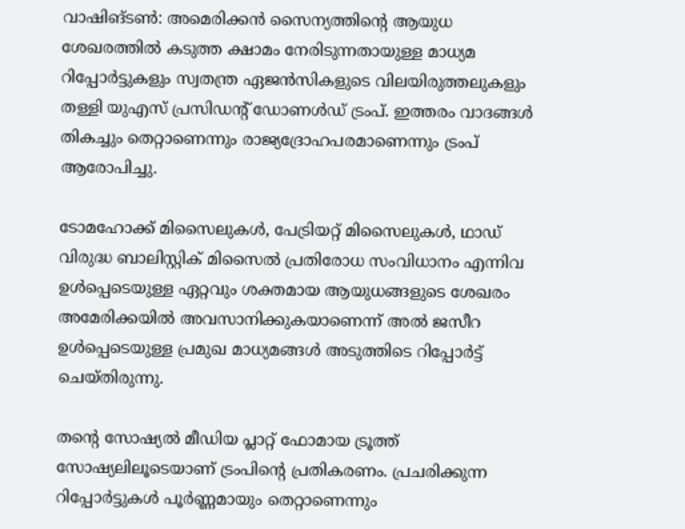വാഷിങ്ടൺ: അമെരിക്കൻ സൈന്യത്തിന്‍റെ ആയുധ ശേഖരത്തിൽ കടുത്ത ക്ഷാമം നേരിടുന്നതായുള്ള മാധ്യമ റിപ്പോർട്ടുകളും സ്വതന്ത്ര ഏജൻസികളുടെ വിലയിരുത്തലുകളും തള്ളി യുഎസ് പ്രസിഡന്‍റ് ഡോണൾഡ് ട്രംപ്. ഇത്തരം വാദങ്ങൾ തികച്ചും തെറ്റാണെന്നും രാജ്യദ്രോഹപരമാണെന്നും ട്രംപ് ആരോപിച്ചു.

ടോമഹോക്ക് മിസൈലുകൾ, പേട്രിയറ്റ് മിസൈലുകൾ, ഥാഡ് വിരുദ്ധ ബാലിസ്റ്റിക് മിസൈൽ പ്രതിരോധ സംവിധാനം എന്നിവ ഉൾപ്പെടെയുള്ള ഏറ്റവും ശക്തമായ ആയുധങ്ങളുടെ ശേഖരം അമേരിക്കയിൽ അവസാനിക്കുകയാണെന്ന് അൽ ജസീറ ഉൾപ്പെടെയുള്ള പ്രമുഖ മാധ്യമങ്ങൾ അടുത്തിടെ റിപ്പോർട്ട് ചെയ്തിരുന്നു.

തന്‍റെ സോഷ്യൽ മീഡിയ പ്ലാറ്റ് ഫോമായ ട്രൂത്ത് സോഷ്യലിലൂടെയാണ് ട്രംപിന്‍റെ പ്രതികരണം. പ്രചരിക്കുന്ന റിപ്പോർട്ടുകൾ പൂർണ്ണമായും തെറ്റാണെന്നും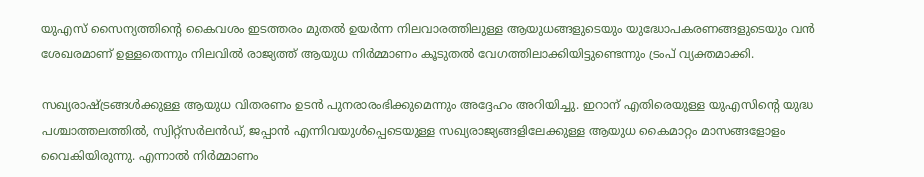യുഎസ് സൈന്യത്തിന്‍റെ കൈവശം ഇടത്തരം മുതൽ ഉയർന്ന നിലവാരത്തിലുള്ള ആയുധങ്ങളുടെയും യുദ്ധോപകരണങ്ങളുടെയും വൻ ശേഖരമാണ് ഉള്ളതെന്നും നിലവിൽ രാജ്യത്ത് ആയുധ നിർമ്മാണം കൂടുതൽ വേഗത്തിലാക്കിയിട്ടുണ്ടെന്നും ട്രംപ് വ്യക്തമാക്കി.

സഖ്യരാഷ്ട്രങ്ങൾക്കുള്ള ആയുധ വിതരണം ഉടൻ പുനരാരംഭിക്കുമെന്നും അദ്ദേഹം അറിയിച്ചു. ഇറാന് എതിരെയുള്ള യുഎസിന്‍റെ യുദ്ധ പശ്ചാത്തലത്തിൽ, സ്വിറ്റ്‌സർലൻഡ്, ജപ്പാൻ എന്നിവയുൾപ്പെടെയുള്ള സഖ്യരാജ്യങ്ങളിലേക്കുള്ള ആയുധ കൈമാറ്റം മാസങ്ങളോളം വൈകിയിരുന്നു. എന്നാൽ നിർമ്മാണം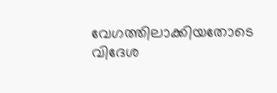വേഗത്തിലാക്കിയതോടെ വിദേശ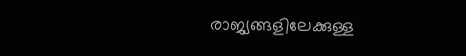രാജ്യങ്ങളിലേക്കുള്ള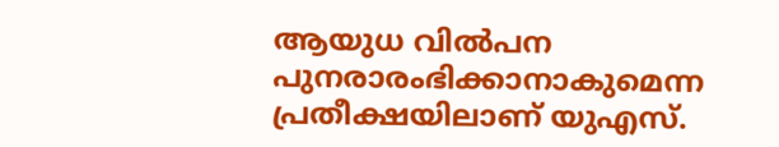ആയുധ വിൽപന പുനരാരംഭിക്കാനാകുമെന്ന പ്രതീക്ഷയിലാണ് യുഎസ്.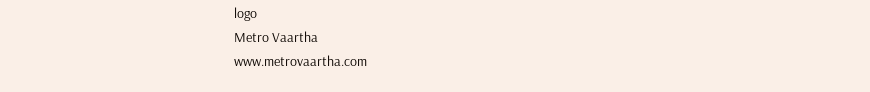logo
Metro Vaartha
www.metrovaartha.com